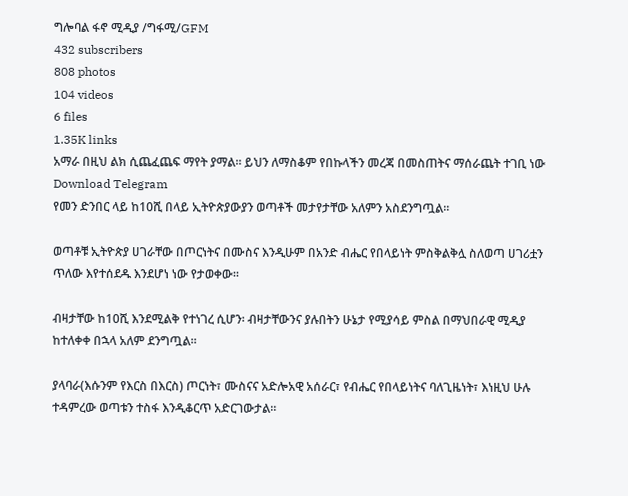ግሎባል ፋኖ ሚዲያ /ግፋሚ/GFM
432 subscribers
808 photos
104 videos
6 files
1.35K links
አማራ በዚህ ልክ ሲጨፈጨፍ ማየት ያማል። ይህን ለማስቆም የበኩላችን መረጃ በመስጠትና ማሰራጨት ተገቢ ነው
Download Telegram
የመን ድንበር ላይ ከ10ሺ በላይ ኢትዮጵያውያን ወጣቶች መታየታቸው አለምን አስደንግጧል።

ወጣቶቹ ኢትዮጵያ ሀገራቸው በጦርነትና በሙስና እንዲሁም በአንድ ብሔር የበላይነት ምስቅልቅሏ ስለወጣ ሀገሪቷን ጥለው እየተሰደዱ እንደሆነ ነው የታወቀው።

ብዛታቸው ከ10ሺ እንደሚልቅ የተነገረ ሲሆን፡ ብዛታቸውንና ያሉበትን ሁኔታ የሚያሳይ ምስል በማህበራዊ ሚዲያ ከተለቀቀ በኋላ አለም ደንግጧል።

ያላባራ(እሱንም የእርስ በእርስ) ጦርነት፣ ሙስናና አድሎአዊ አሰራር፣ የብሔር የበላይነትና ባለጊዜነት፣ እነዚህ ሁሉ ተዳምረው ወጣቱን ተስፋ እንዲቆርጥ አድርገውታል።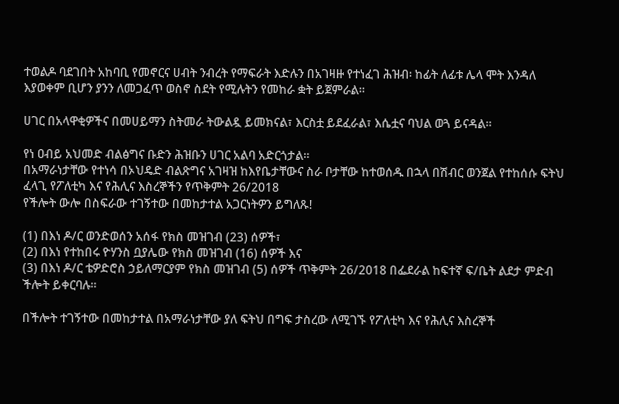ተወልዶ ባደገበት አከባቢ የመኖርና ሀብት ንብረት የማፍራት እድሉን በአገዛዙ የተነፈገ ሕዝብ፡ ከፊት ለፊቱ ሌላ ሞት እንዳለ እያወቀም ቢሆን ያንን ለመጋፈጥ ወስኖ ስደት የሚሉትን የመከራ ቋት ይጀምራል።

ሀገር በአላዋቂዎችና በመሀይማን ስትመራ ትውልዷ ይመክናል፣ እርስቷ ይደፈራል፣ እሴቷና ባህል ወጓ ይናዳል።

የነ ዐብይ አህመድ ብልፅግና ቡድን ሕዝቡን ሀገር አልባ አድርጎታል።
በአማራነታቸው የተነሳ በኦህዴድ ብልጽግና አገዛዝ ከእየቤታቸውና ስራ ቦታቸው ከተወሰዱ በኋላ በሽብር ወንጀል የተከሰሱ ፍትህ ፈላጊ የፖለቲካ እና የሕሊና እስረኞችን የጥቅምት 26/2018
የችሎት ውሎ በስፍራው ተገኝተው በመከታተል አጋርነትዎን ይግለጹ!

(1) በእነ ዶ/ር ወንድወሰን አሰፋ የክስ መዝገብ (23) ሰዎች፣
(2) በእነ የተከበሩ ዮሃንስ ቧያሌው የክስ መዝገብ (16) ሰዎች እና
(3) በእነ ዶ/ር ቴዎድሮስ ኃይለማርያም የክስ መዝገብ (5) ሰዎች ጥቅምት 26/2018 በፌደራል ከፍተኛ ፍ/ቤት ልደታ ምድብ ችሎት ይቀርባሉ።

በችሎት ተገኝተው በመከታተል በአማራነታቸው ያለ ፍትህ በግፍ ታስረው ለሚገኙ የፖለቲካ እና የሕሊና እስረኞች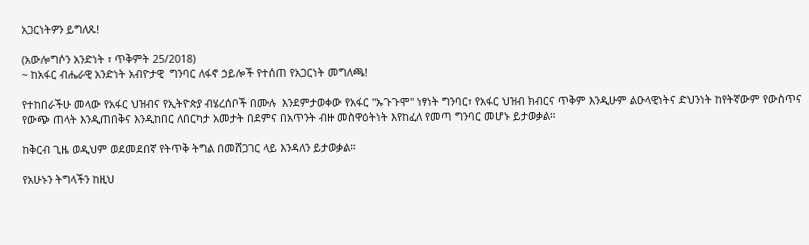አጋርነትዎን ይግለጹ!

(አውሎግሶን አንድነት ፣ ጥቅምት 25/2018)
~ ከአፋር ብሔራዊ አንድነት አብዮታዊ  ግንባር ለፋኖ ኃይሎች የተሰጠ የአጋርነት መግለጫ!

የተከበራችሁ መላው የአፋር ህዝብና የኢትዮጵያ ብሄረሰቦች በሙሉ  እንደምታወቀው የአፋር "ኡጉጉሞ" ነፃነት ግንባር፣ የአፋር ህዝብ ክብርና ጥቅም እንዲሁም ልዑላዊነትና ድህንነት ከየትኛውም የውስጥና የውጭ ጠላት እንዲጠበቅና እንዲከበር ለበርካታ አመታት በደምና በአጥንት ብዙ መስዋዕትነት እየከፈለ የመጣ ግንባር መሆኑ ይታወቃል።

ከቅርብ ጊዜ ወዲህም ወደመደበኛ የትጥቅ ትግል በመሸጋገር ላይ እንዳለን ይታወቃል።

የአሁኑን ትግላችን ከዚህ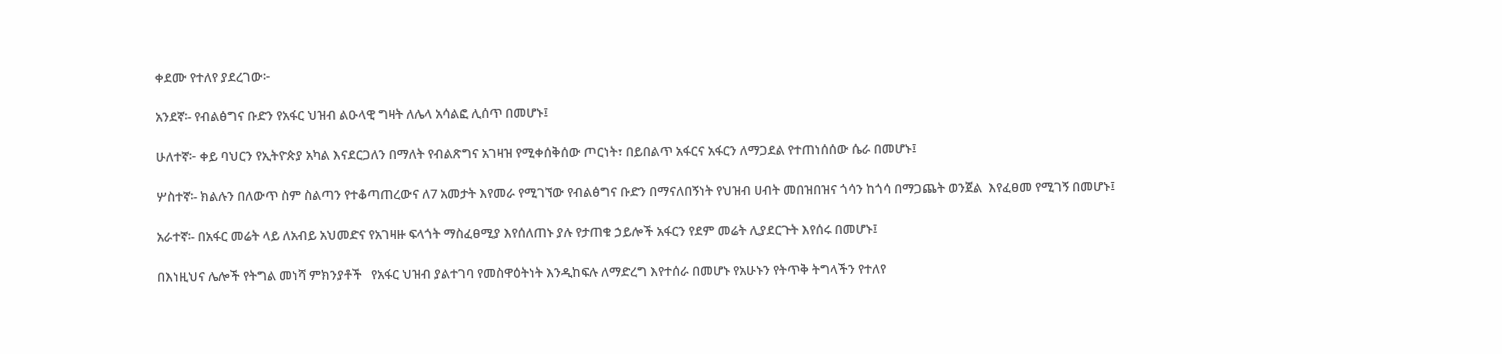ቀደሙ የተለየ ያደረገው፦

አንደኛ፡- የብልፅግና ቡድን የአፋር ህዝብ ልዑላዊ ግዛት ለሌላ አሳልፎ ሊሰጥ በመሆኑ፤

ሁለተኛ፦ ቀይ ባህርን የኢትዮጵያ አካል እናደርጋለን በማለት የብልጽግና አገዛዝ የሚቀሰቅሰው ጦርነት፣ በይበልጥ አፋርና አፋርን ለማጋደል የተጠነሰሰው ሴራ በመሆኑ፤

ሦስተኛ፡- ክልሉን በለውጥ ስም ስልጣን የተቆጣጠረውና ለ7 አመታት እየመራ የሚገኘው የብልፅግና ቡድን በማናለበኝነት የህዝብ ሀብት መበዝበዝና ጎሳን ከጎሳ በማጋጨት ወንጀል  እየፈፀመ የሚገኝ በመሆኑ፤

አራተኛ፡- በአፋር መሬት ላይ ለአብይ አህመድና የአገዛዙ ፍላጎት ማስፈፀሚያ እየሰለጠኑ ያሉ የታጠቁ ኃይሎች አፋርን የደም መሬት ሊያደርጉት እየሰሩ በመሆኑ፤

በእነዚህና ሌሎች የትግል መነሻ ምክንያቶች   የአፋር ህዝብ ያልተገባ የመስዋዕትነት እንዲከፍሉ ለማድረግ እየተሰራ በመሆኑ የአሁኑን የትጥቅ ትግላችን የተለየ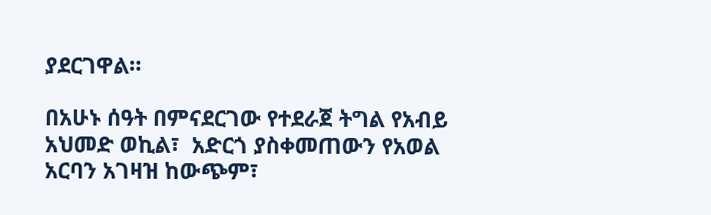ያደርገዋል።

በአሁኑ ሰዓት በምናደርገው የተደራጀ ትግል የአብይ አህመድ ወኪል፣  አድርጎ ያስቀመጠውን የአወል አርባን አገዛዝ ከውጭም፣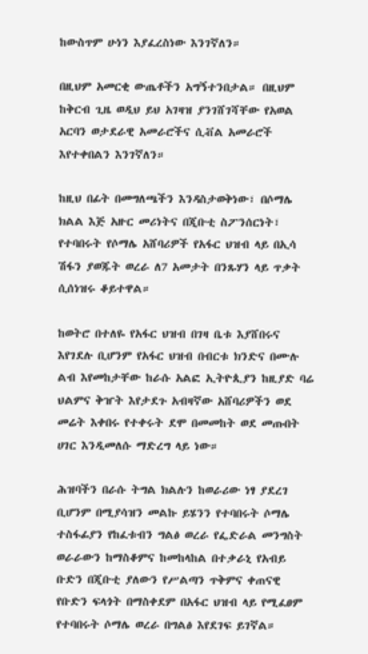ከውስጥም ሁነን እያፈረስነው እንገኛለን።

በዚህም አመርቂ ውጤቶችን አግኝተንበታል። በዚህም ከቅርብ ጊዜ ወዲህ ይህ አገዛዝ ያንገሸገሻቸው የአወል አርባን ወታደራዊ አመራሮችና ሲቭል አመራሮች እየተቀበልን እንገኛለን።

ከዚህ በፊት በመግለጫችን እንዳስታወቅነው፣ በሶማሌ ክልል እጅ አዙር መሪነትና በጂቡቲ ስፖንሰርነት፣ የተባበሩት የሶማሌ አሸባሪዎች የአፋር ህዝብ ላይ በኢሳ ሽፋን ያወጁት ወረራ ለ7 አመታት በንጹሃን ላይ ጥቃት ሲሰነዝሩ ቆይተዋል።

ከወትሮ በተለዬ የአፋር ህዝብ በገዛ ቤቱ እያሸበሩና እየገደሉ ቢሆንም የአፋር ህዝብ በብርቱ ክንድና በሙሉ ልብ እየመከታቸው ከራሱ አልፎ ኢትዮጲያን ከዚያድ ባሬ ህልምና ቅዠት እየታደጉ አብዛኛው አሸባሪዎችን ወደ መሬት እቀበሩ የተቀሩት ደሞ በመመከት ወደ መጡበት ሀገር እንዲመለሱ ማድረግ ላይ ነው።

ሕዝባችን በራሱ ትግል ክልሉን ከወራሪው ነፃ ያደረገ ቢሆንም በሚያሳዝን መልኩ ይሄንን የተባበሩት ሶማሌ ተስፋፊያን የከፈቱብን ግልፅ ወረራ የፌድራል መንግስት ወራራውን ከማስቆምና ከመከላከል በተቃራኒ የአብይ ቡድን በጂቡቲ ያለውን የሥልጣን ጥቅምና ቀጠናዊ የቡድን ፍላጎት በማስቀደም በአፋር ህዝብ ላይ የሚፈፀም የተባበሩት ሶማሌ ወረራ በግልፅ እየደገፍ ይገኛል።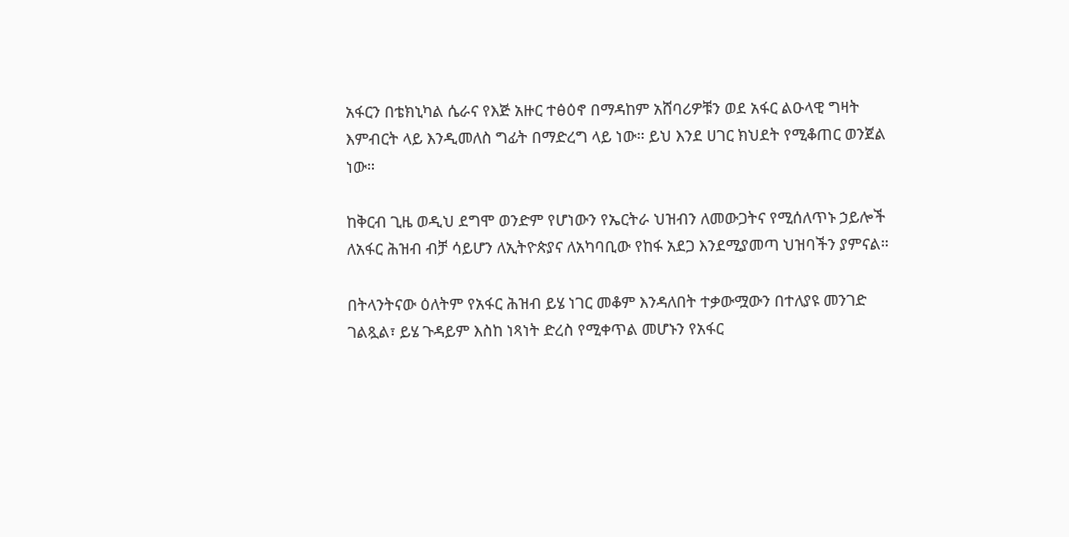አፋርን በቴክኒካል ሴራና የእጅ አዙር ተፅዕኖ በማዳከም አሸባሪዎቹን ወደ አፋር ልዑላዊ ግዛት እምብርት ላይ እንዲመለስ ግፊት በማድረግ ላይ ነው። ይህ እንደ ሀገር ክህደት የሚቆጠር ወንጀል ነው።

ከቅርብ ጊዜ ወዲህ ደግሞ ወንድም የሆነውን የኤርትራ ህዝብን ለመውጋትና የሚሰለጥኑ ኃይሎች ለአፋር ሕዝብ ብቻ ሳይሆን ለኢትዮጵያና ለአካባቢው የከፋ አደጋ እንደሚያመጣ ህዝባችን ያምናል።

በትላንትናው ዕለትም የአፋር ሕዝብ ይሄ ነገር መቆም እንዳለበት ተቃውሟውን በተለያዩ መንገድ ገልጿል፣ ይሄ ጉዳይም እስከ ነጻነት ድረስ የሚቀጥል መሆኑን የአፋር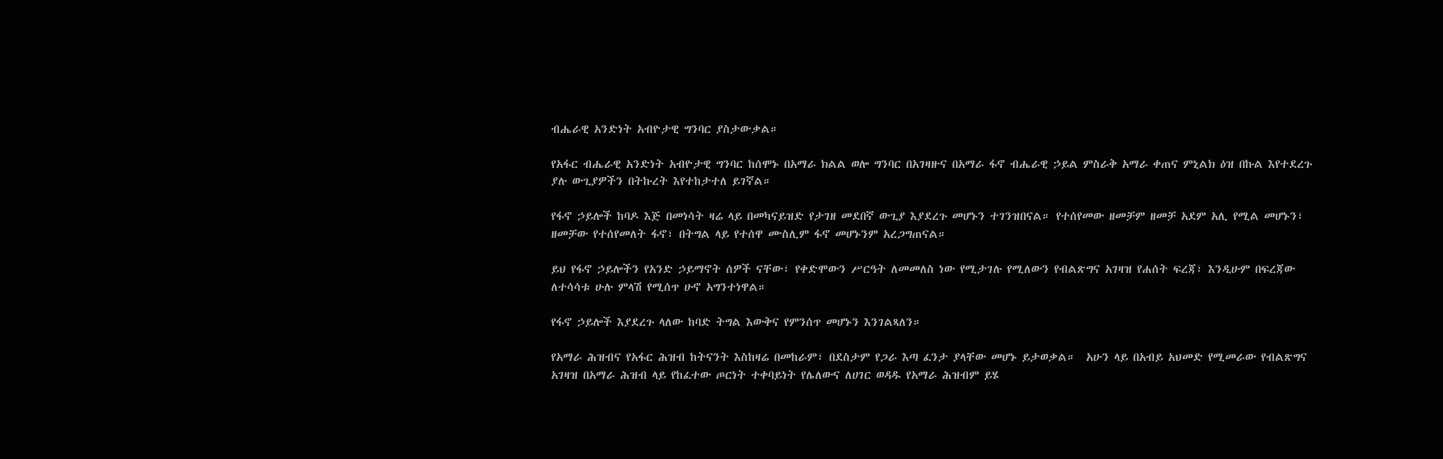ብሔራዊ አንድነት አብዮታዊ ግንባር ያስታውቃል።

የአፋር ብሔራዊ አንድነት አብዮታዊ ግንባር ከሰሞኑ በአማራ ክልል ወሎ ግንባር በአገዛዙና በአማራ ፋኖ ብሔራዊ ኃይል ምስራቅ አማራ ቀጠና ምኒልክ ዕዝ በኩል እየተደረጉ ያሉ ውጊያዎችን በትኩረት እየተከታተለ ይገኛል።

የፋኖ ኃይሎች ከባዶ እጅ በመነሳት ዛሬ ላይ በመካናይዝድ የታገዘ መደበኛ ውጊያ እያደረጉ መሆኑን ተገንዝበናል። የተሰየመው ዘመቻም ዘመቻ አደም አሊ የሚል መሆኑን፣ ዘመቻው የተሰየመለት ፋኖ፣ በትግል ላይ የተሰዋ ሙስሊም ፋኖ መሆኑንም አረጋግጠናል።

ይህ የፋኖ ኃይሎችን የአንድ ኃይማኖት ሰዎች ናቸው፣ የቀድሞውን ሥርዓት ለመመለስ ነው የሚታገሉ የሚለውን የብልጽግና አገዛዝ የሐሰት ፍረጃ፣ እንዲሁም በፍረጃው ለተሳሳቱ ሁሉ ምላሽ የሚሰጥ ሁኖ አግንተነዋል።

የፋኖ ኃይሎች እያደረጉ ላለው ከባድ ትግል እውቅና የምንሰጥ መሆኑን እንገልጻለን።

የአማራ ሕዝብና የአፋር ሕዝብ ከትናንት እስከዛሬ በመከራም፣ በደስታም የጋራ እጣ ፈንታ ያላቸው መሆኑ ይታወቃል።  አሁን ላይ በአብይ አህመድ የሚመራው የብልጽግና አገዛዝ በአማራ ሕዝብ ላይ የከፈተው ጦርነት ተቀባይነት የሌለውና ለሀገር ወዳዱ የአማራ ሕዝብም ይሄ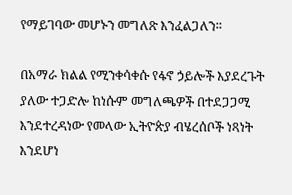የማይገባው መሆኑን መግለጽ እንፈልጋለን።

በአማራ ክልል የሚንቀሳቀሱ የፋኖ ኃይሎች እያደረጉት ያለው ተጋድሎ ከነሱም መግለጫዎች በተደጋጋሚ እንደተረዳነው የመላው ኢትዮጵያ ብሄረሰቦች ነጻነት እንደሆነ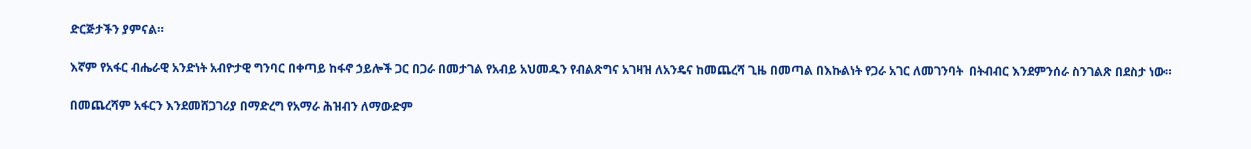ድርጅታችን ያምናል።

እኛም የአፋር ብሔራዊ አንድነት አብዮታዊ ግንባር በቀጣይ ከፋኖ ኃይሎች ጋር በጋራ በመታገል የአብይ አህመዱን የብልጽግና አገዛዝ ለአንዴና ከመጨረሻ ጊዜ በመጣል በእኩልነት የጋራ አገር ለመገንባት  በትብብር እንደምንሰራ ስንገልጽ በደስታ ነው።

በመጨረሻም አፋርን እንደመሸጋገሪያ በማድረግ የአማራ ሕዝብን ለማውድም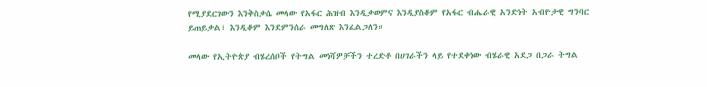የሚያደርገውን እንቅስቃሴ መላው የአፋር ሕዝብ እንዲቃወምና እንዲያስቆም የአፋር ብሔራዊ አንድነት አብዮታዊ ግንባር ይጠይቃል፣ እንዲቆም እንደምንሰራ መግለጽ እንፈልጋለን።

መላው የኢትዮጵያ ብሄረሰቦች የትግል መነሻዎቻችን ተረድቶ በሀገራችን ላይ የተደቀነው ብሄራዊ አደጋ በጋራ ትግል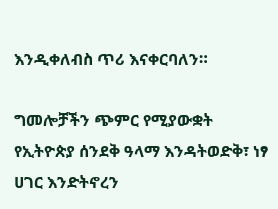እንዲቀለብስ ጥሪ እናቀርባለን።

ግመሎቻችን ጭምር የሚያውቋት የኢትዮጵያ ሰንደቅ ዓላማ እንዳትወድቅ፣ ነፃ ሀገር እንድትኖረን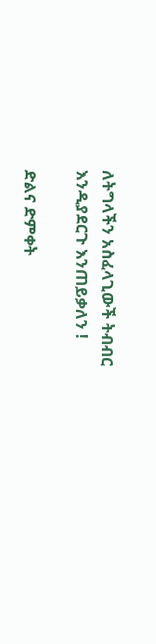ለትግላችን አስፈላጊውች ትብብር እንዲያደርጉ እንጠይቃለን !

ድልና ድምቀት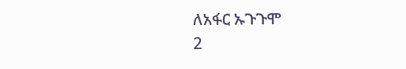ለአፋር ኡጉጉሞ
2